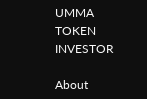UMMA TOKEN INVESTOR

About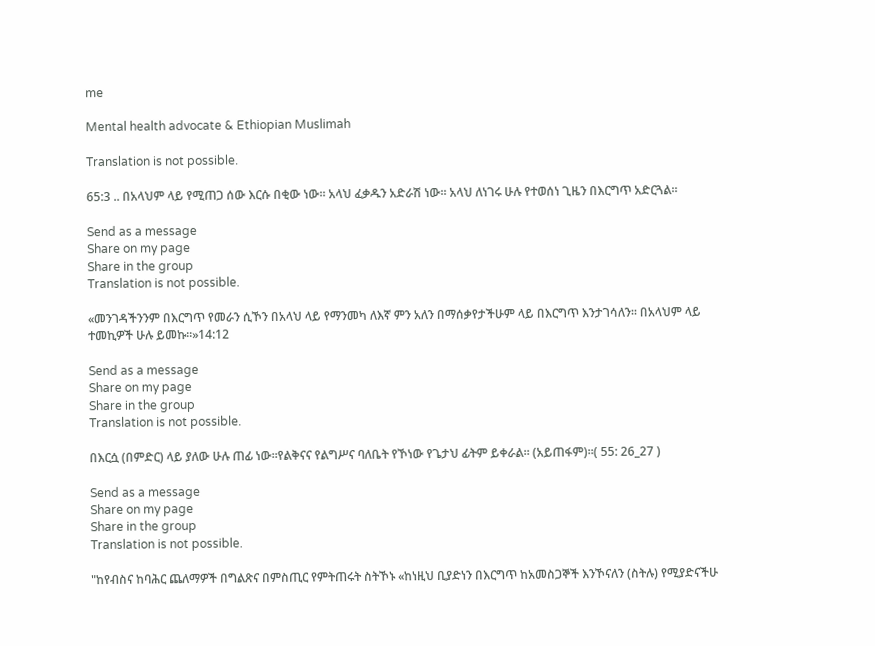me

Mental health advocate & Ethiopian Muslimah

Translation is not possible.

65:3 .. በአላህም ላይ የሚጠጋ ሰው እርሱ በቂው ነው፡፡ አላህ ፈቃዱን አድራሽ ነው፡፡ አላህ ለነገሩ ሁሉ የተወሰነ ጊዜን በእርግጥ አድርጓል፡፡

Send as a message
Share on my page
Share in the group
Translation is not possible.

«መንገዳችንንም በእርግጥ የመራን ሲኾን በአላህ ላይ የማንመካ ለእኛ ምን አለን በማሰቃየታችሁም ላይ በእርግጥ እንታገሳለን፡፡ በአላህም ላይ ተመኪዎች ሁሉ ይመኩ፡፡»14:12

Send as a message
Share on my page
Share in the group
Translation is not possible.

በእርሷ (በምድር) ላይ ያለው ሁሉ ጠፊ ነው፡፡የልቅናና የልግሥና ባለቤት የኾነው የጌታህ ፊትም ይቀራል፡፡ (አይጠፋም)፡፡( 55: 26_27 )

Send as a message
Share on my page
Share in the group
Translation is not possible.

"ከየብስና ከባሕር ጨለማዎች በግልጽና በምስጢር የምትጠሩት ስትኾኑ «ከነዚህ ቢያድነን በእርግጥ ከአመስጋኞች እንኾናለን (ስትሉ) የሚያድናችሁ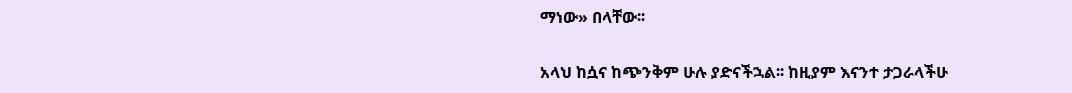ማነው» በላቸው፡፡

አላህ ከሷና ከጭንቅም ሁሉ ያድናችኋል፡፡ ከዚያም እናንተ ታጋራላችሁ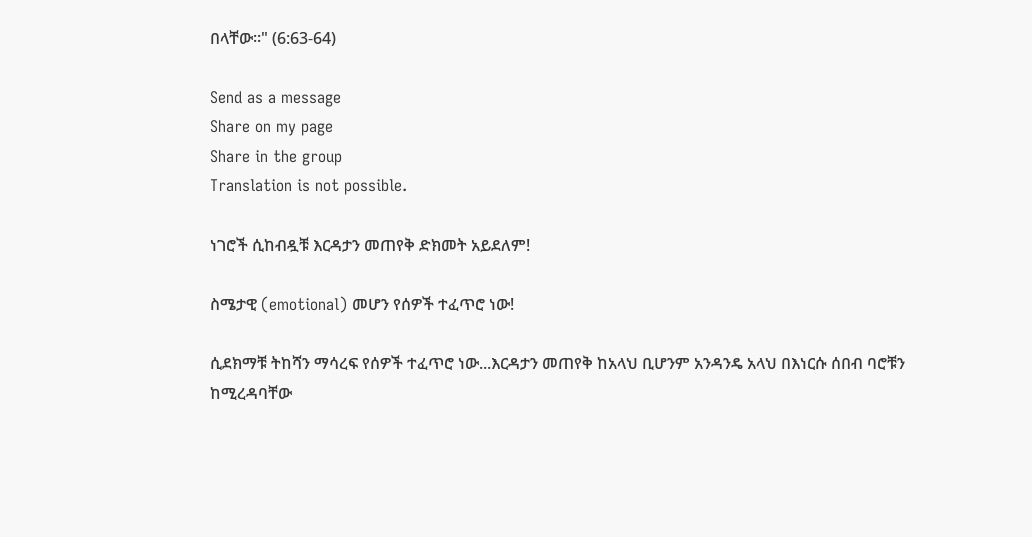በላቸው፡፡" (6:63-64)

Send as a message
Share on my page
Share in the group
Translation is not possible.

ነገሮች ሲከብዷቹ እርዳታን መጠየቅ ድክመት አይደለም!

ስሜታዊ (emotional) መሆን የሰዎች ተፈጥሮ ነው!

ሲደክማቹ ትከሻን ማሳረፍ የሰዎች ተፈጥሮ ነው...እርዳታን መጠየቅ ከአላህ ቢሆንም አንዳንዴ አላህ በእነርሱ ሰበብ ባሮቹን ከሚረዳባቸው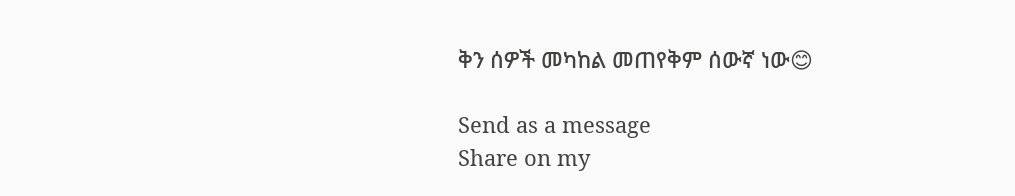ቅን ሰዎች መካከል መጠየቅም ሰውኛ ነው😊

Send as a message
Share on my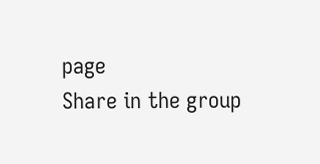page
Share in the group